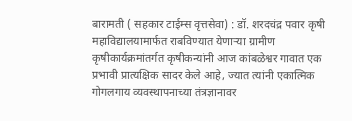बारामती ( सहकार टाईम्स वृत्तसेवा) : डॉ. शरदचंद्र पवार कृषी महाविद्यालयामार्फत राबविण्यात येणाऱ्या ग्रामीण कृषीकार्यक्रमांतर्गत कृषीकन्यांनी आज कांबळेश्वर गावात एक प्रभावी प्रात्यक्षिक सादर केले आहे, ज्यात त्यांनी एकात्मिक गोगलगाय व्यवस्थापनाच्या तंत्रज्ञानावर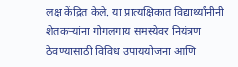लक्ष केंद्रित केले. या प्रात्यक्षिकात विद्यार्थ्यांनीनी शेतकऱ्यांना गोगलगाय समस्येवर नियंत्रण ठेवण्यासाठी विविध उपाययोजना आणि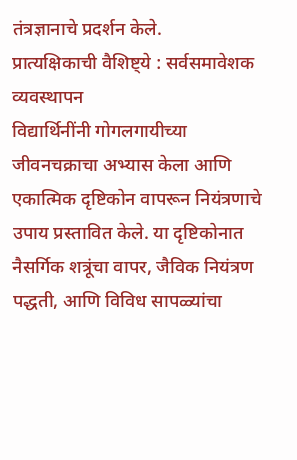तंत्रज्ञानाचे प्रदर्शन केले.
प्रात्यक्षिकाची वैशिष्ट्ये : सर्वसमावेशक व्यवस्थापन
विद्यार्थिनींनी गोगलगायीच्या जीवनचक्राचा अभ्यास केला आणि एकात्मिक दृष्टिकोन वापरून नियंत्रणाचे उपाय प्रस्तावित केले. या दृष्टिकोनात नैसर्गिक शत्रूंचा वापर, जैविक नियंत्रण पद्धती, आणि विविध सापळ्यांचा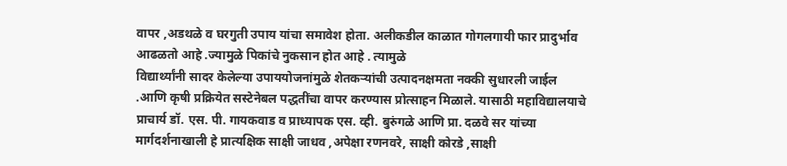वापर ,अडथळे व घरगुती उपाय यांचा समावेश होता. अलीकडील काळात गोगलगायी फार प्रादुर्भाव आढळतो आहे .ज्यामुळे पिकांचे नुकसान होत आहे . त्यामुळे
विद्यार्थ्यांनी सादर केलेल्या उपाययोजनांमुळे शेतकऱ्यांची उत्पादनक्षमता नक्की सुधारली जाईल .आणि कृषी प्रक्रियेत सस्टेनेबल पद्धतींचा वापर करण्यास प्रोत्साहन मिळाले. यासाठी महाविद्यालयाचे प्राचार्य डॉ. एस. पी. गायकवाड व प्राध्यापक एस. व्ही. बुरुंगळे आणि प्रा. दळवे सर यांच्या मार्गदर्शनाखाली हे प्रात्यक्षिक साक्षी जाधव ,अपेक्षा रणनवरे, साक्षी कोरडे ,साक्षी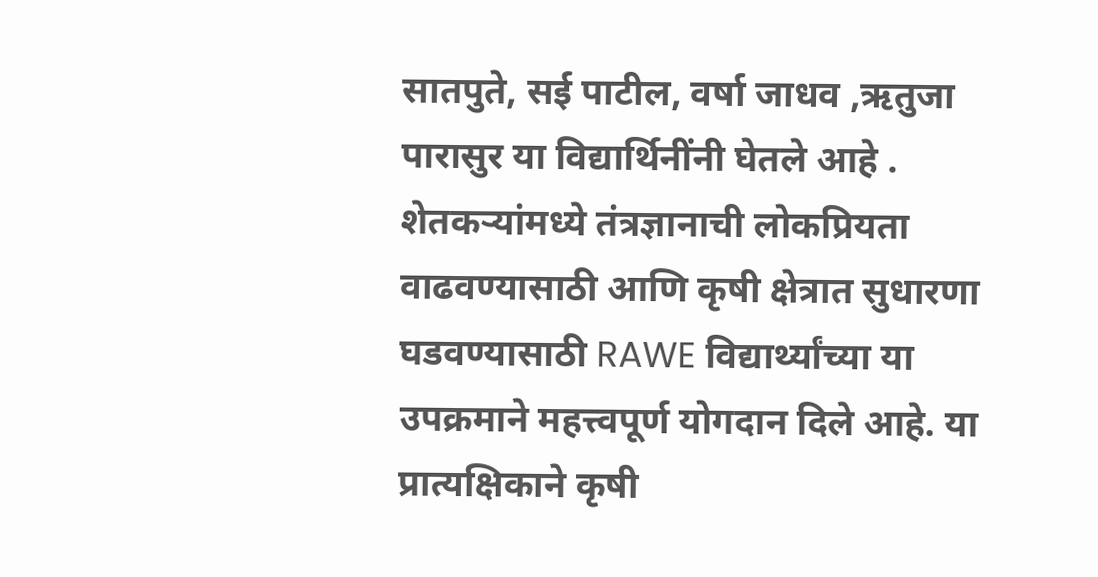सातपुते, सई पाटील, वर्षा जाधव ,ऋतुजा पारासुर या विद्यार्थिनींनी घेतले आहे .
शेतकऱ्यांमध्ये तंत्रज्ञानाची लोकप्रियता वाढवण्यासाठी आणि कृषी क्षेत्रात सुधारणा घडवण्यासाठी RAWE विद्यार्थ्यांच्या या उपक्रमाने महत्त्वपूर्ण योगदान दिले आहे. या प्रात्यक्षिकाने कृषी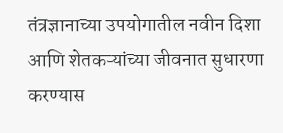तंत्रज्ञानाच्या उपयोगातील नवीन दिशा आणि शेतकऱ्यांच्या जीवनात सुधारणा करण्यास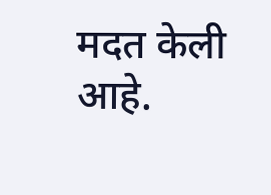मदत केली आहे.